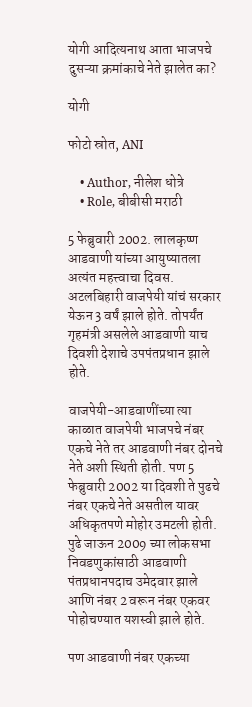योगी आदित्यनाथ आता भाजपचे दुसऱ्या क्रमांकाचे नेते झालेत का?

योगी

फोटो स्रोत, ANI

    • Author, नीलेश धोत्रे
    • Role, बीबीसी मराठी

5 फेब्रुवारी 2002. लालकृष्ण आडवाणी यांच्या आयुष्यातला अत्यंत महत्त्वाचा दिवस. अटलबिहारी वाजपेयी यांचं सरकार येऊन 3 वर्षं झाले होते. तोपर्यंत गृहमंत्री असलेले आडवाणी याच दिवशी देशाचे उपपंतप्रधान झाले होते.

वाजपेयी-आडवाणींच्या त्या काळात वाजपेयी भाजपचे नंबर एकचे नेते तर आडवाणी नंबर दोनचे नेते अशी स्थिती होती. पण 5 फेब्रुवारी 2002 या दिवशी ते पुढचे नंबर एकचे नेते असतील यावर अधिकृतपणे मोहोर उमटली होती. पुढे जाऊन 2009 च्या लोकसभा निवडणुकांसाठी आडवाणी पंतप्रधानपदाच उमेदवार झाले आणि नंबर 2 वरून नंबर एकवर पोहोचण्यात यशस्वी झाले होते.

पण आडवाणी नंबर एकच्या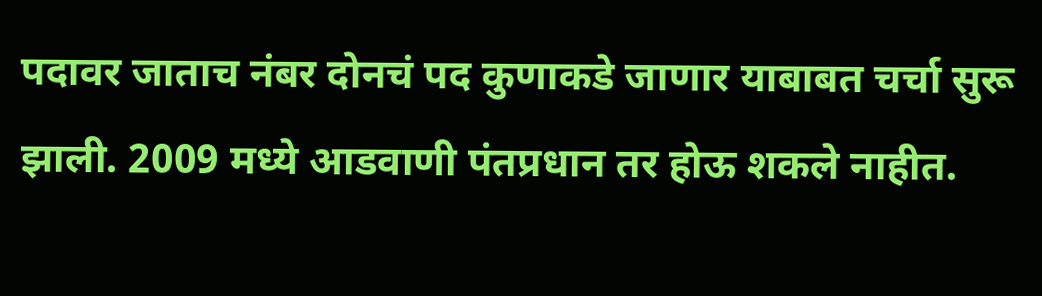पदावर जाताच नंबर दोनचं पद कुणाकडे जाणार याबाबत चर्चा सुरू झाली. 2009 मध्ये आडवाणी पंतप्रधान तर होऊ शकले नाहीत.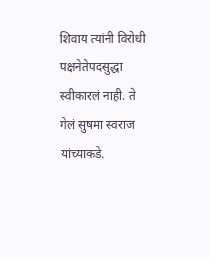शिवाय त्यांनी विरोधी पक्षनेतेपदसुद्धा स्वीकारलं नाही. ते गेलं सुषमा स्वराज यांच्याकडे.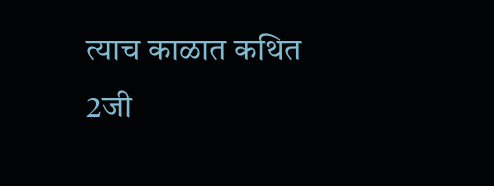त्याच काळात कथित 2जी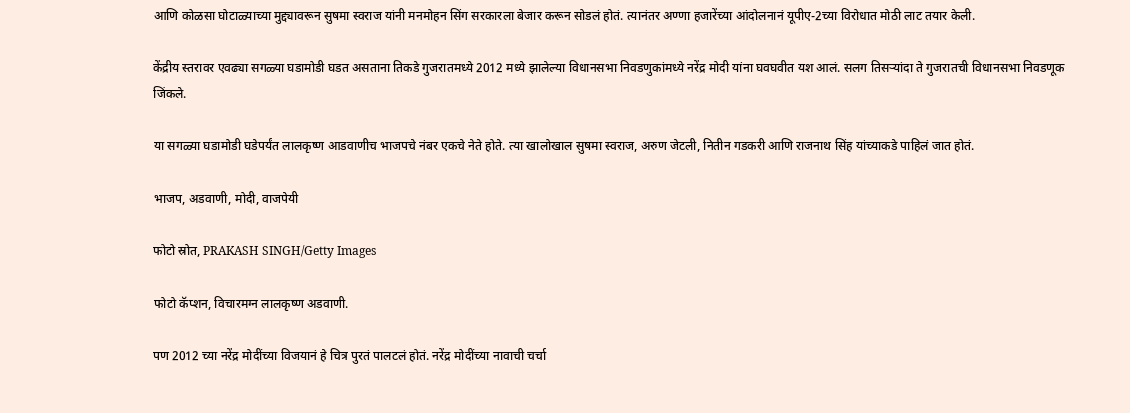आणि कोळसा घोटाळ्याच्या मुद्द्यावरून सुषमा स्वराज यांनी मनमोहन सिंग सरकारला बेजार करून सोडलं होतं. त्यानंतर अण्णा हजारेंच्या आंदोलनानं यूपीए-2च्या विरोधात मोठी लाट तयार केली.

केंद्रीय स्तरावर एवढ्या सगळ्या घडामोडी घडत असताना तिकडे गुजरातमध्ये 2012 मध्ये झालेल्या विधानसभा निवडणुकांमध्ये नरेंद्र मोदी यांना घवघवीत यश आलं. सलग तिसऱ्यांदा ते गुजरातची विधानसभा निवडणूक जिंकले.

या सगळ्या घडामोडी घडेपर्यंत लालकृष्ण आडवाणीच भाजपचे नंबर एकचे नेते होते. त्या खालोखाल सुषमा स्वराज, अरुण जेटली, नितीन गडकरी आणि राजनाथ सिंह यांच्याकडे पाहिलं जात होतं.

भाजप, अडवाणी, मोदी, वाजपेयी

फोटो स्रोत, PRAKASH SINGH/Getty Images

फोटो कॅप्शन, विचारमग्न लालकृष्ण अडवाणी.

पण 2012 च्या नरेंद्र मोदींच्या विजयानं हे चित्र पुरतं पालटलं होतं. नरेंद्र मोदींच्या नावाची चर्चा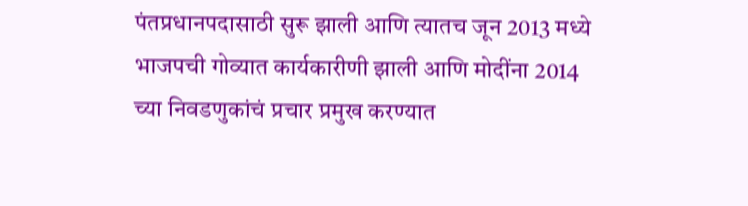पंतप्रधानपदासाठी सुरू झाली आणि त्यातच जून 2013 मध्ये भाजपची गोव्यात कार्यकारीणी झाली आणि मोदींना 2014 च्या निवडणुकांचं प्रचार प्रमुख करण्यात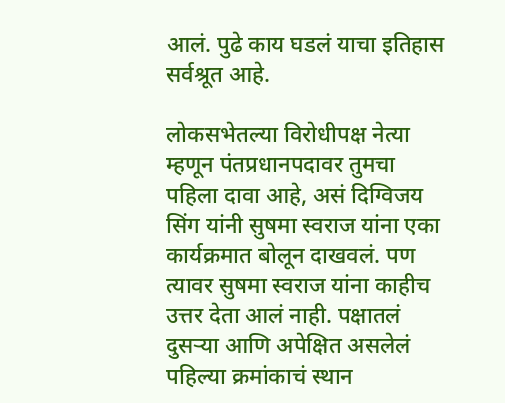आलं. पुढे काय घडलं याचा इतिहास सर्वश्रूत आहे.

लोकसभेतल्या विरोधीपक्ष नेत्या म्हणून पंतप्रधानपदावर तुमचा पहिला दावा आहे, असं दिग्विजय सिंग यांनी सुषमा स्वराज यांना एका कार्यक्रमात बोलून दाखवलं. पण त्यावर सुषमा स्वराज यांना काहीच उत्तर देता आलं नाही. पक्षातलं दुसऱ्या आणि अपेक्षित असलेलं पहिल्या क्रमांकाचं स्थान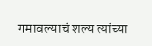गमावल्याचं शल्य त्यांच्या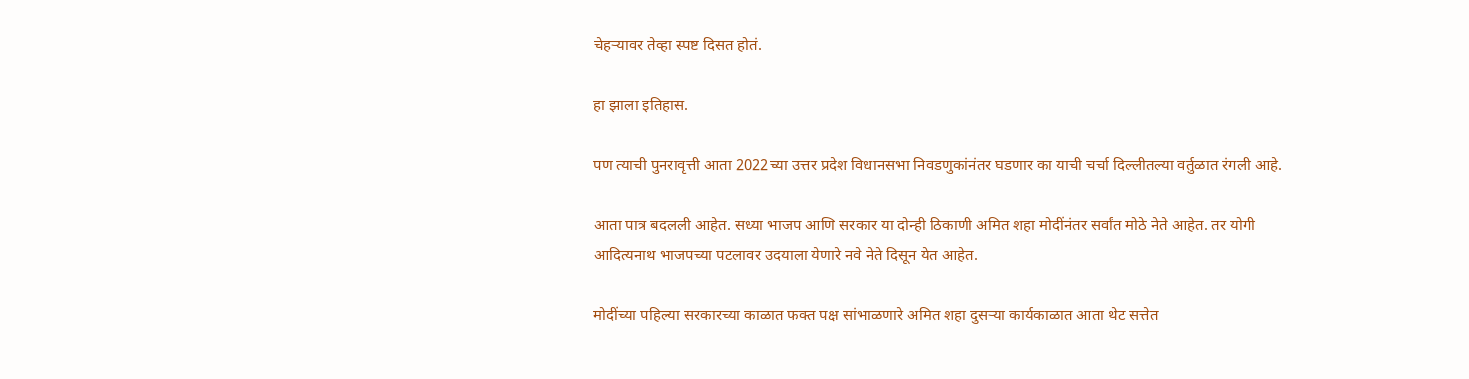चेहऱ्यावर तेव्हा स्पष्ट दिसत होतं.

हा झाला इतिहास.

पण त्याची पुनरावृत्ती आता 2022च्या उत्तर प्रदेश विधानसभा निवडणुकांनंतर घडणार का याची चर्चा दिल्लीतल्या वर्तुळात रंगली आहे.

आता पात्र बदलली आहेत. सध्या भाजप आणि सरकार या दोन्ही ठिकाणी अमित शहा मोदींनंतर सर्वांत मोठे नेते आहेत. तर योगी आदित्यनाथ भाजपच्या पटलावर उदयाला येणारे नवे नेते दिसून येत आहेत.

मोदींच्या पहिल्या सरकारच्या काळात फक्त पक्ष सांभाळणारे अमित शहा दुसऱ्या कार्यकाळात आता थेट सत्तेत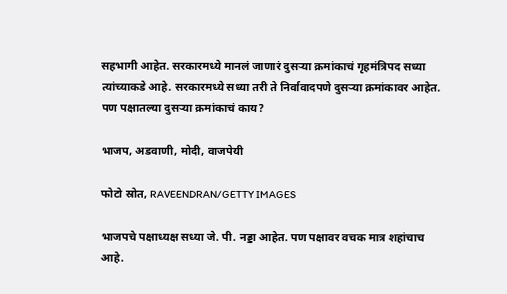सहभागी आहेत. सरकारमध्ये मानलं जाणारं दुसऱ्या क्रमांकाचं गृहमंत्रिपद सध्या त्यांच्याकडे आहे. सरकारमध्ये सध्या तरी ते निर्वावादपणे दुसऱ्या क्रमांकावर आहेत. पण पक्षातल्या दुसऱ्या क्रमांकाचं काय?

भाजप, अडवाणी, मोदी, वाजपेयी

फोटो स्रोत, RAVEENDRAN/GETTY IMAGES

भाजपचे पक्षाध्यक्ष सध्या जे. पी. नड्डा आहेत. पण पक्षावर वचक मात्र शहांचाच आहे.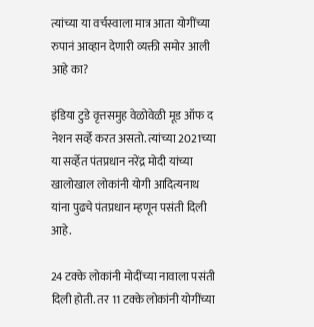त्यांच्या या वर्चस्वाला मात्र आता योगींच्या रुपानं आव्हान देणारी व्यक्ती समोर आली आहे का?

इंडिया टुडे वृत्तसमुह वेळोवेळी मूड ऑफ द नेशन सर्व्हे करत असतो. त्यांच्या 2021च्या या सर्व्हेत पंतप्रधान नरेंद्र मोदी यांच्या खालोखाल लोकांनी योगी आदित्यनाथ यांना पुढचे पंतप्रधान म्हणून पसंती दिली आहे.

24 टक्के लोकांनी मोदींच्या नावाला पसंती दिली होती. तर 11 टक्के लोकांनी योगींच्या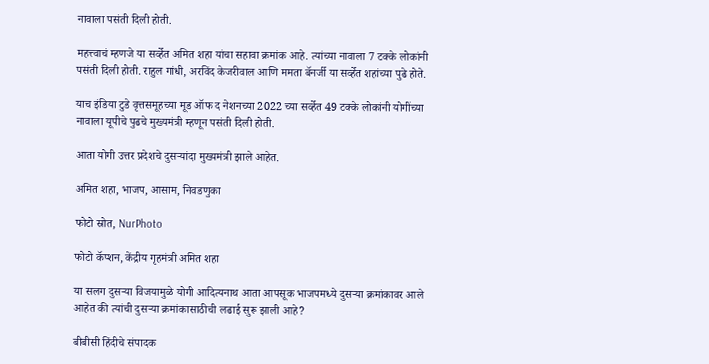नावाला पसंती दिली होती.

महत्त्वाचं म्हणजे या सर्व्हेत अमित शहा यांचा सहावा क्रमांक आहे. त्यांच्या नावाला 7 टक्के लोकांनी पसंती दिली होती. राहुल गांधी, अरविंद केजरीवाल आणि ममता बॅनर्जी या सर्व्हेत शहांच्या पुढे होते.

याच इंडिया टुडे वृत्तसमूहच्या मूड ऑफ द नेशनच्या 2022 च्या सर्व्हेत 49 टक्के लोकांनी योगींच्या नावाला यूपीचे पुढचे मुख्यमंत्री म्हणून पसंती दिली होती.

आता योगी उत्तर प्रदेशचे दुसऱ्यांदा मुख्यमंत्री झाले आहेत.

अमित शहा, भाजप, आसाम, निवडणुका

फोटो स्रोत, NurPhoto

फोटो कॅप्शन, केंद्रीय गृहमंत्री अमित शहा

या सलग दुसऱ्या विजयामुळे योगी आदित्यनाथ आता आपसूक भाजपमध्ये दुसऱ्या क्रमांकावर आले आहेत की त्यांची दुसऱ्या क्रमांकासाठीची लढाई सुरू झाली आहे?

बीबीसी हिंदीचे संपादक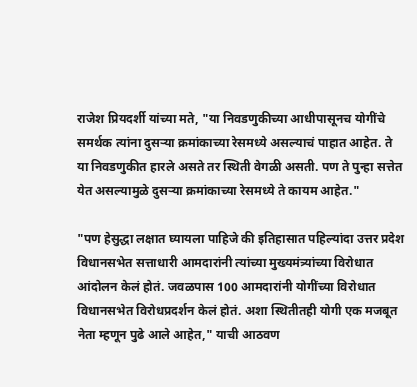राजेश प्रियदर्शी यांच्या मते, "या निवडणुकीच्या आधीपासूनच योगींचे समर्थक त्यांना दुसऱ्या क्रमांकाच्या रेसमध्ये असल्याचं पाहात आहेत. ते या निवडणुकीत हारले असते तर स्थिती वेगळी असती. पण ते पुन्हा सत्तेत येत असल्यामुळे दुसऱ्या क्रमांकाच्या रेसमध्ये ते कायम आहेत."

"पण हेसुद्धा लक्षात घ्यायला पाहिजे की इतिहासात पहिल्यांदा उत्तर प्रदेश विधानसभेत सत्ताधारी आमदारांनी त्यांच्या मुख्यमंत्र्यांच्या विरोधात आंदोलन केलं होतं. जवळपास 100 आमदारांनी योगींच्या विरोधात विधानसभेत विरोधप्रदर्शन केलं होतं. अशा स्थितीतही योगी एक मजबूत नेता म्हणून पुढे आले आहेत," याची आठवण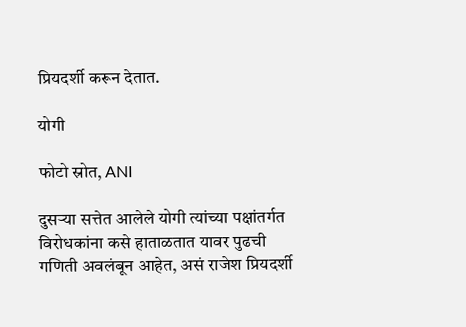प्रियदर्शी करून देतात.

योगी

फोटो स्रोत, ANI

दुसऱ्या सत्तेत आलेले योगी त्यांच्या पक्षांतर्गत विरोधकांना कसे हाताळतात यावर पुढची गणिती अवलंबून आहेत, असं राजेश प्रियदर्शी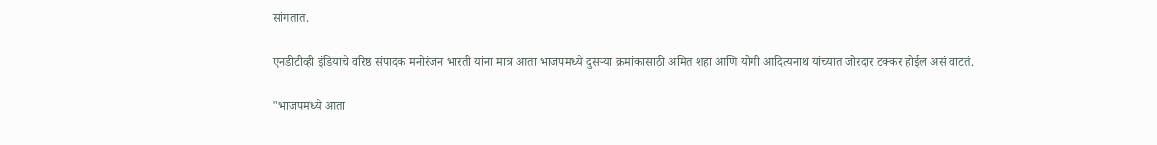सांगतात.

एनडीटीव्ही इंडियाचे वरिष्ठ संपादक मनोरंजन भारती यांना मात्र आता भाजपमध्ये दुसऱ्या क्रमांकासाठी अमित शहा आणि योगी आदित्यनाथ यांच्यात जोरदार टक्कर होईल असं वाटतं.

"भाजपमध्ये आता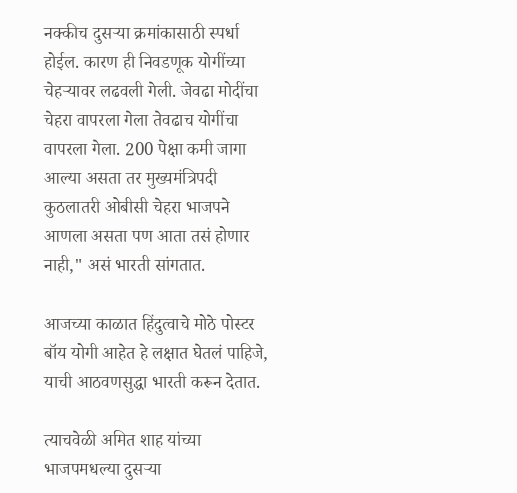नक्कीच दुसऱ्या क्रमांकासाठी स्पर्धा होईल. कारण ही निवडणूक योगींच्या चेहऱ्यावर लढवली गेली. जेवढा मोदींचा चेहरा वापरला गेला तेवढाच योगींचा वापरला गेला. 200 पेक्षा कमी जागा आल्या असता तर मुख्यमंत्रिपदी कुठलातरी ओबीसी चेहरा भाजपने आणला असता पण आता तसं होणार नाही," असं भारती सांगतात.

आजच्या काळात हिंदुत्वाचे मोठे पोस्टर बॉय योगी आहेत हे लक्षात घेतलं पाहिजे, याची आठवणसुद्धा भारती करून देतात.

त्याचवेळी अमित शाह यांच्या भाजपमधल्या दुसऱ्या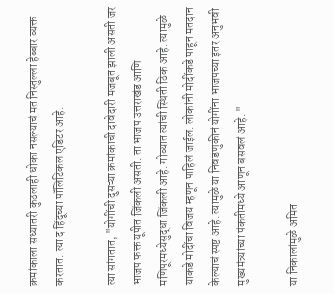क्रमांकाला सध्यातरी कुठलाही धोका नसल्याचं मत निस्तुल्ला हेब्बार व्यक्त करतात. त्या द हिंदूच्या पॉलिटिकल एडिटर आहे.

त्या सांगतात, "योगींची दुसऱ्या क्रमांकाची दावेदारी मजबूत झाली असती जर भाजप फक्त यूपीत जिंकली असती. ता भाजप उत्तराखंड आणि मणिपूरमध्येसुद्धा जिंकली आहे. गोव्यात त्यांची स्थिती ठिक आहे. त्यामुळे याकडे मोदींचा विजय म्हणून पाहिलं जाईल. लोकांनी मोदींकडे पाहून मतदान केल्याचं स्पष्ट आहे. त्यामुळे या निवडणुकीनं योगींना भाजपच्या इतर अनुभवी मुख्यमंत्र्यांच्या पंकतीमध्ये आणून बसवलं आहे. "

या निकालांमुळे अमित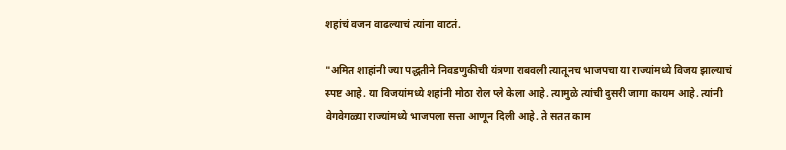शहांचं वजन वाढल्याचं त्यांना वाटतं.

"अमित शाहांनी ज्या पद्धतीने निवडणुकीची यंत्रणा राबवली त्यातूनच भाजपचा या राज्यांमध्ये विजय झाल्याचं स्पष्ट आहे. या विजयांमध्ये शहांनी मोठा रोल प्ले केला आहे. त्यामुळे त्यांची दुसरी जागा कायम आहे. त्यांनी वेगवेगळ्या राज्यांमध्ये भाजपला सत्ता आणून दिली आहे. ते सतत काम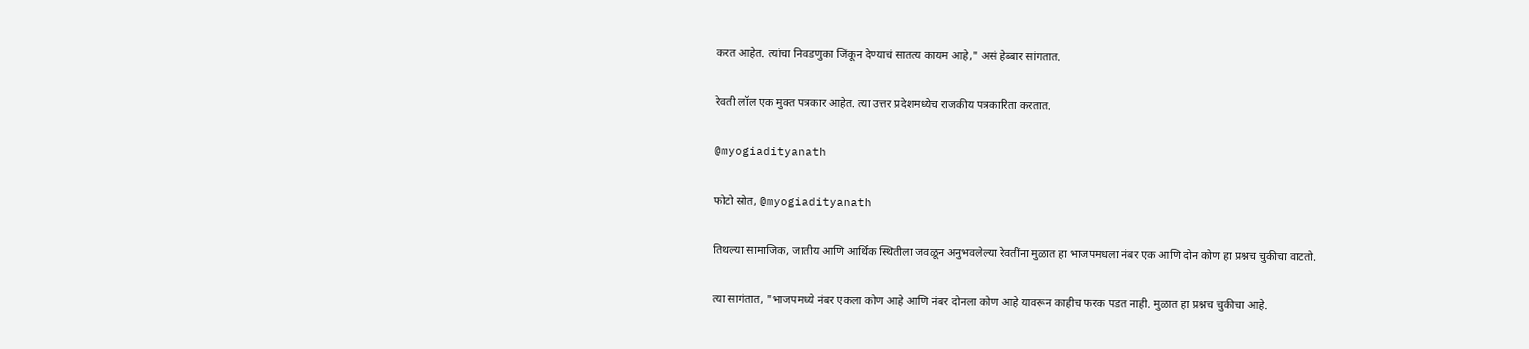करत आहेत. त्यांचा निवडणुका जिंकून देण्याचं सातत्य कायम आहे," असं हेब्बार सांगतात.

रेवती लॉल एक मुक्त पत्रकार आहेत. त्या उत्तर प्रदेशमध्येच राजकीय पत्रकारिता करतात.

@myogiadityanath

फोटो स्रोत, @myogiadityanath

तिथल्या सामाजिक, जातीय आणि आर्थिक स्थितीला जवळून अनुभवलेल्या रेवतींना मुळात हा भाजपमधला नंबर एक आणि दोन कोण हा प्रश्नच चुकीचा वाटतो.

त्या सागंतात, "भाजपमध्ये नंबर एकला कोण आहे आणि नंबर दोनला कोण आहे यावरून काहीच फरक पडत नाही. मुळात हा प्रश्नच चुकीचा आहे.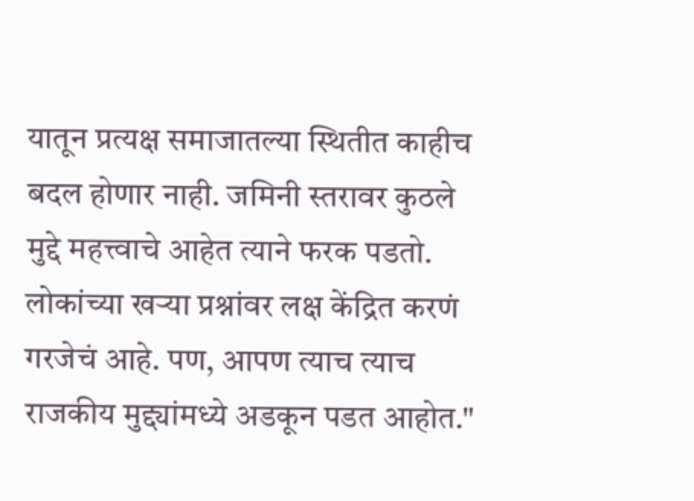यातून प्रत्यक्ष समाजातल्या स्थितीत काहीच बदल होणार नाही. जमिनी स्तरावर कुठले मुद्दे महत्त्वाचे आहेत त्याने फरक पडतो. लोकांच्या खऱ्या प्रश्नांवर लक्ष केंद्रित करणं गरजेचं आहे. पण, आपण त्याच त्याच राजकीय मुद्द्यांमध्ये अडकून पडत आहोत."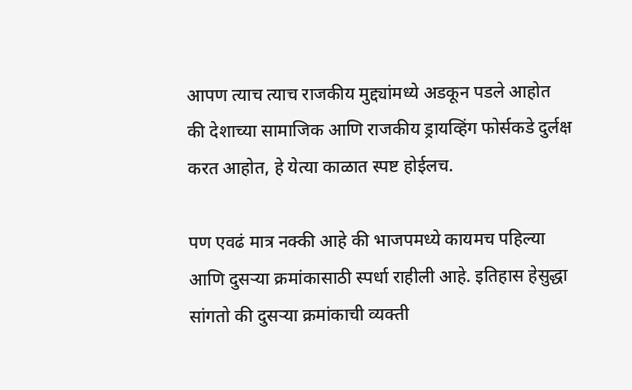आपण त्याच त्याच राजकीय मुद्द्यांमध्ये अडकून पडले आहोत की देशाच्या सामाजिक आणि राजकीय ड्रायव्हिंग फोर्सकडे दुर्लक्ष करत आहोत, हे येत्या काळात स्पष्ट होईलच.

पण एवढं मात्र नक्की आहे की भाजपमध्ये कायमच पहिल्या आणि दुसऱ्या क्रमांकासाठी स्पर्धा राहीली आहे. इतिहास हेसुद्धा सांगतो की दुसऱ्या क्रमांकाची व्यक्ती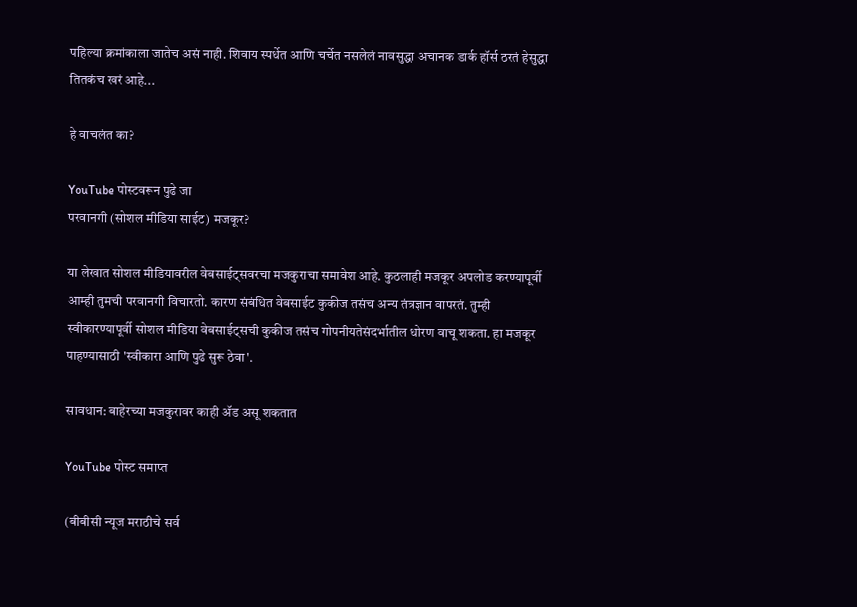पहिल्या क्रमांकाला जातेच असं नाही. शिवाय स्पर्धेत आणि चर्चेत नसलेलं नावसुद्धा अचानक डार्क हॉर्स ठरतं हेसुद्धा तितकंच खरं आहे...

हे वाचलंत का?

YouTube पोस्टवरून पुढे जा
परवानगी (सोशल मीडिया साईट) मजकूर?

या लेखात सोशल मीडियावरील वेबसाईट्सवरचा मजकुराचा समावेश आहे. कुठलाही मजकूर अपलोड करण्यापूर्वी आम्ही तुमची परवानगी विचारतो. कारण संबंधित वेबसाईट कुकीज तसंच अन्य तंत्रज्ञान वापरतं. तुम्ही स्वीकारण्यापूर्वी सोशल मीडिया वेबसाईट्सची कुकीज तसंच गोपनीयतेसंदर्भातील धोरण वाचू शकता. हा मजकूर पाहण्यासाठी 'स्वीकारा आणि पुढे सुरू ठेवा'.

सावधान: बाहेरच्या मजकुरावर काही ॲड असू शकतात

YouTube पोस्ट समाप्त

(बीबीसी न्यूज मराठीचे सर्व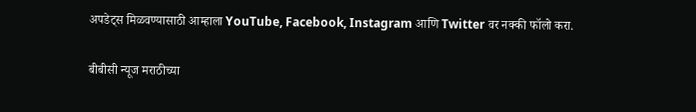अपडेट्स मिळवण्यासाठी आम्हाला YouTube, Facebook, Instagram आणि Twitter वर नक्की फॉलो करा.

बीबीसी न्यूज मराठीच्या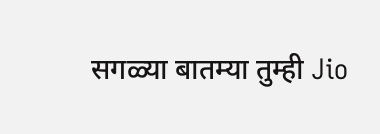सगळ्या बातम्या तुम्ही Jio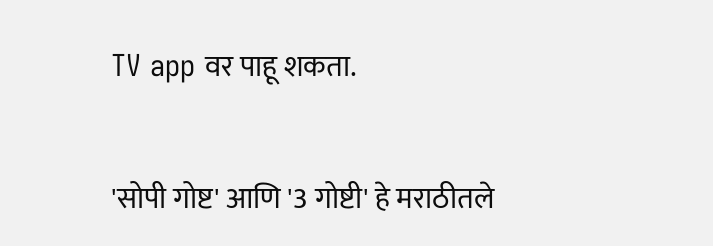TV app वर पाहू शकता.

'सोपी गोष्ट' आणि '3 गोष्टी' हे मराठीतले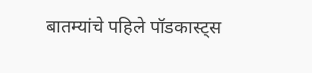बातम्यांचे पहिले पॉडकास्ट्स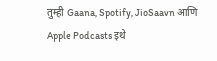तुम्ही Gaana, Spotify, JioSaavn आणि Apple Podcasts इथे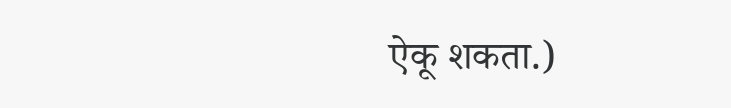ऐकू शकता.)